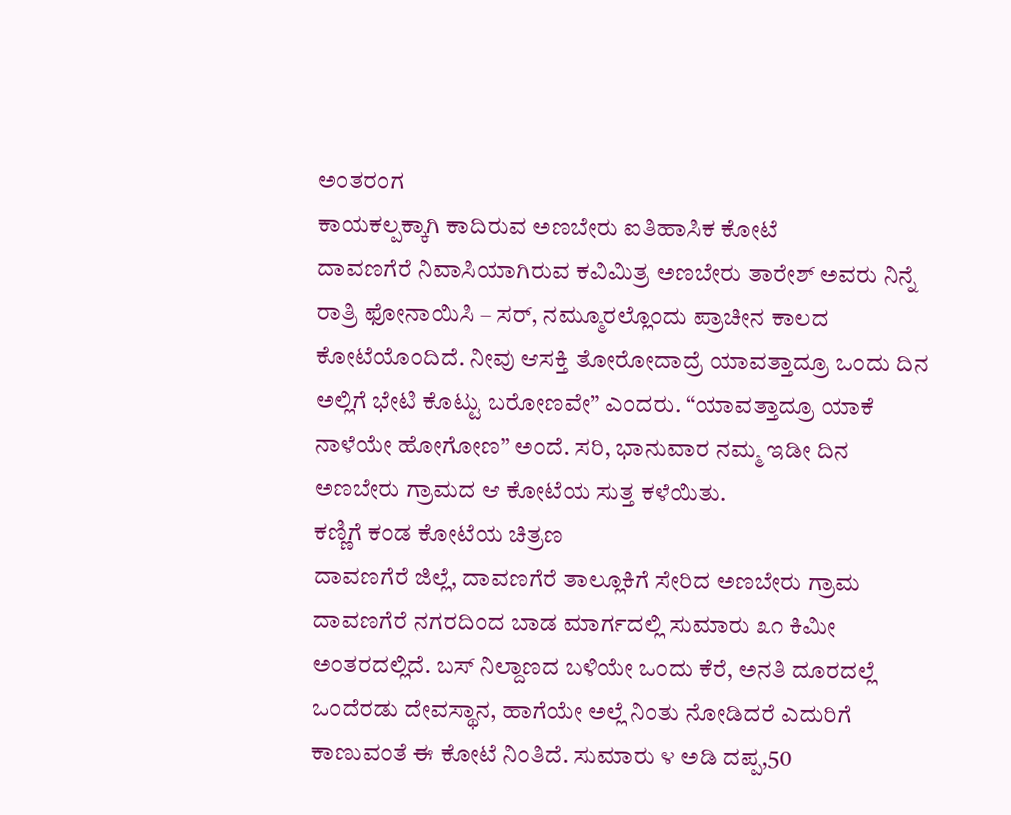ಅಂತರಂಗ
ಕಾಯಕಲ್ಪಕ್ಕಾಗಿ ಕಾದಿರುವ ಅಣಬೇರು ಐತಿಹಾಸಿಕ ಕೋಟೆ
ದಾವಣಗೆರೆ ನಿವಾಸಿಯಾಗಿರುವ ಕವಿಮಿತ್ರ ಅಣಬೇರು ತಾರೇಶ್ ಅವರು ನಿನ್ನೆ ರಾತ್ರಿ ಫೋನಾಯಿಸಿ – ಸರ್, ನಮ್ಮೂರಲ್ಲೊಂದು ಪ್ರಾಚೀನ ಕಾಲದ ಕೋಟೆಯೊಂದಿದೆ. ನೀವು ಆಸಕ್ತಿ ತೋರೋದಾದ್ರೆ ಯಾವತ್ತಾದ್ರೂ ಒಂದು ದಿನ ಅಲ್ಲಿಗೆ ಭೇಟಿ ಕೊಟ್ಟು ಬರೋಣವೇ” ಎಂದರು. “ಯಾವತ್ತಾದ್ರೂ ಯಾಕೆ ನಾಳೆಯೇ ಹೋಗೋಣ” ಅಂದೆ. ಸರಿ, ಭಾನುವಾರ ನಮ್ಮ ಇಡೀ ದಿನ ಅಣಬೇರು ಗ್ರಾಮದ ಆ ಕೋಟೆಯ ಸುತ್ತ ಕಳೆಯಿತು.
ಕಣ್ಣಿಗೆ ಕಂಡ ಕೋಟೆಯ ಚಿತ್ರಣ
ದಾವಣಗೆರೆ ಜಿಲ್ಲೆ, ದಾವಣಗೆರೆ ತಾಲ್ಲೂಕಿಗೆ ಸೇರಿದ ಅಣಬೇರು ಗ್ರಾಮ ದಾವಣಗೆರೆ ನಗರದಿಂದ ಬಾಡ ಮಾರ್ಗದಲ್ಲಿ ಸುಮಾರು ೩೧ ಕಿಮೀ ಅಂತರದಲ್ಲಿದೆ. ಬಸ್ ನಿಲ್ದಾಣದ ಬಳಿಯೇ ಒಂದು ಕೆರೆ, ಅನತಿ ದೂರದಲ್ಲೆ ಒಂದೆರಡು ದೇವಸ್ಥಾನ, ಹಾಗೆಯೇ ಅಲ್ಲೆ ನಿಂತು ನೋಡಿದರೆ ಎದುರಿಗೆ ಕಾಣುವಂತೆ ಈ ಕೋಟೆ ನಿಂತಿದೆ. ಸುಮಾರು ೪ ಅಡಿ ದಪ್ಪ,50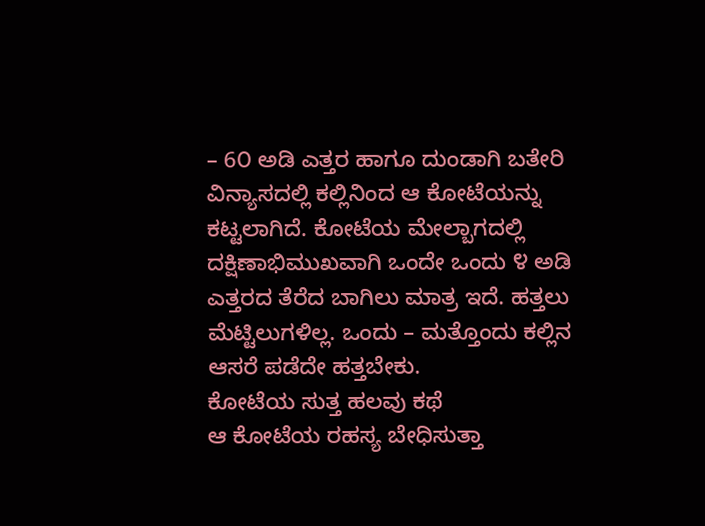– 6೦ ಅಡಿ ಎತ್ತರ ಹಾಗೂ ದುಂಡಾಗಿ ಬತೇರಿ ವಿನ್ಯಾಸದಲ್ಲಿ ಕಲ್ಲಿನಿಂದ ಆ ಕೋಟೆಯನ್ನು ಕಟ್ಟಲಾಗಿದೆ. ಕೋಟೆಯ ಮೇಲ್ಬಾಗದಲ್ಲಿ ದಕ್ಷಿಣಾಭಿಮುಖವಾಗಿ ಒಂದೇ ಒಂದು ೪ ಅಡಿ ಎತ್ತರದ ತೆರೆದ ಬಾಗಿಲು ಮಾತ್ರ ಇದೆ. ಹತ್ತಲು ಮೆಟ್ಟಿಲುಗಳಿಲ್ಲ. ಒಂದು – ಮತ್ತೊಂದು ಕಲ್ಲಿನ ಆಸರೆ ಪಡೆದೇ ಹತ್ತಬೇಕು.
ಕೋಟೆಯ ಸುತ್ತ ಹಲವು ಕಥೆ
ಆ ಕೋಟೆಯ ರಹಸ್ಯ ಬೇಧಿಸುತ್ತಾ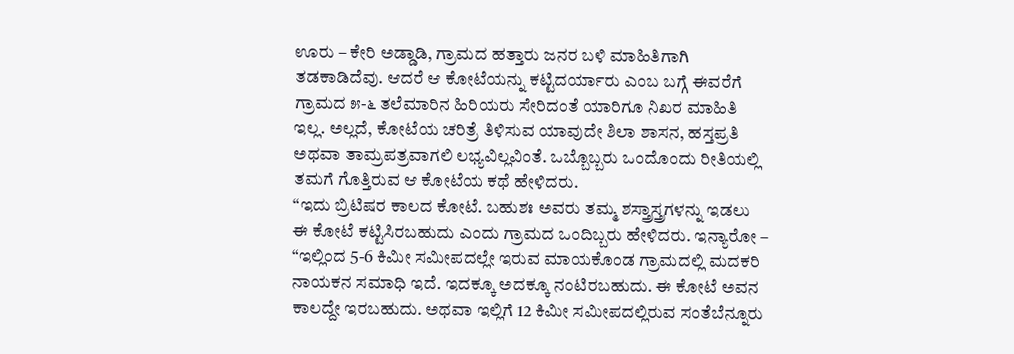ಊರು – ಕೇರಿ ಅಡ್ಡಾಡಿ, ಗ್ರಾಮದ ಹತ್ತಾರು ಜನರ ಬಳಿ ಮಾಹಿತಿಗಾಗಿ ತಡಕಾಡಿದೆವು. ಆದರೆ ಆ ಕೋಟೆಯನ್ನು ಕಟ್ಟಿದರ್ಯಾರು ಎಂಬ ಬಗ್ಗೆ ಈವರೆಗೆ ಗ್ರಾಮದ ೫-೬ ತಲೆಮಾರಿನ ಹಿರಿಯರು ಸೇರಿದಂತೆ ಯಾರಿಗೂ ನಿಖರ ಮಾಹಿತಿ ಇಲ್ಲ. ಅಲ್ಲದೆ, ಕೋಟೆಯ ಚರಿತ್ರೆ ತಿಳಿಸುವ ಯಾವುದೇ ಶಿಲಾ ಶಾಸನ, ಹಸ್ತಪ್ರತಿ ಅಥವಾ ತಾಮ್ರಪತ್ರವಾಗಲಿ ಲಭ್ಯವಿಲ್ಲವಿಂತೆ. ಒಬ್ಬೊಬ್ಬರು ಒಂದೊಂದು ರೀತಿಯಲ್ಲಿ ತಮಗೆ ಗೊತ್ತಿರುವ ಆ ಕೋಟೆಯ ಕಥೆ ಹೇಳಿದರು.
“ಇದು ಬ್ರಿಟಿಷರ ಕಾಲದ ಕೋಟೆ. ಬಹುಶಃ ಅವರು ತಮ್ಮ ಶಸ್ತ್ರಾಸ್ತ್ರಗಳನ್ನು ಇಡಲು ಈ ಕೋಟೆ ಕಟ್ಟಿಸಿರಬಹುದು ಎಂದು ಗ್ರಾಮದ ಒಂದಿಬ್ಬರು ಹೇಳಿದರು. ಇನ್ಯಾರೋ – “ಇಲ್ಲಿಂದ 5-6 ಕಿಮೀ ಸಮೀಪದಲ್ಲೇ ಇರುವ ಮಾಯಕೊಂಡ ಗ್ರಾಮದಲ್ಲಿ ಮದಕರಿ ನಾಯಕನ ಸಮಾಧಿ ಇದೆ. ಇದಕ್ಕೂ ಅದಕ್ಕೂ ನಂಟಿರಬಹುದು. ಈ ಕೋಟೆ ಅವನ ಕಾಲದ್ದೇ ಇರಬಹುದು. ಅಥವಾ ಇಲ್ಲಿಗೆ 12 ಕಿಮೀ ಸಮೀಪದಲ್ಲಿರುವ ಸಂತೆಬೆನ್ನೂರು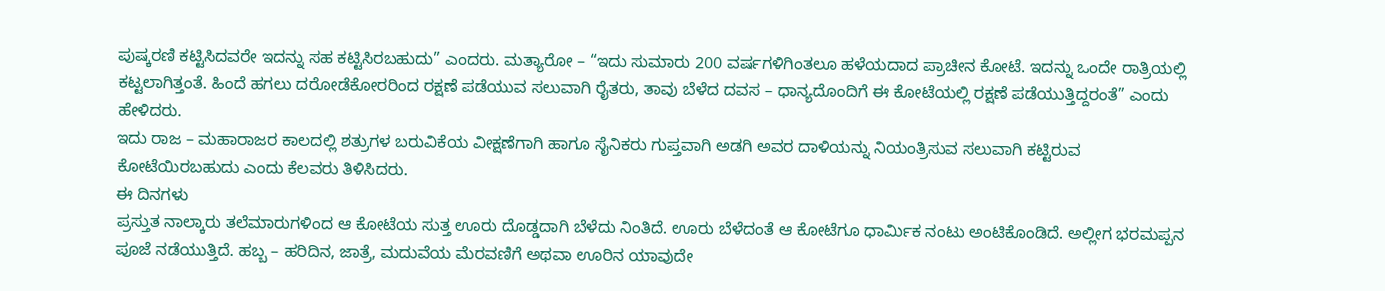ಪುಷ್ಕರಣಿ ಕಟ್ಟಿಸಿದವರೇ ಇದನ್ನು ಸಹ ಕಟ್ಟಿಸಿರಬಹುದು” ಎಂದರು. ಮತ್ಯಾರೋ – “ಇದು ಸುಮಾರು 200 ವರ್ಷಗಳಿಗಿಂತಲೂ ಹಳೆಯದಾದ ಪ್ರಾಚೀನ ಕೋಟೆ. ಇದನ್ನು ಒಂದೇ ರಾತ್ರಿಯಲ್ಲಿ ಕಟ್ಟಲಾಗಿತ್ತಂತೆ. ಹಿಂದೆ ಹಗಲು ದರೋಡೆಕೋರರಿಂದ ರಕ್ಷಣೆ ಪಡೆಯುವ ಸಲುವಾಗಿ ರೈತರು, ತಾವು ಬೆಳೆದ ದವಸ – ಧಾನ್ಯದೊಂದಿಗೆ ಈ ಕೋಟೆಯಲ್ಲಿ ರಕ್ಷಣೆ ಪಡೆಯುತ್ತಿದ್ದರಂತೆ” ಎಂದು ಹೇಳಿದರು.
ಇದು ರಾಜ – ಮಹಾರಾಜರ ಕಾಲದಲ್ಲಿ ಶತ್ರುಗಳ ಬರುವಿಕೆಯ ವೀಕ್ಷಣೆಗಾಗಿ ಹಾಗೂ ಸೈನಿಕರು ಗುಪ್ತವಾಗಿ ಅಡಗಿ ಅವರ ದಾಳಿಯನ್ನು ನಿಯಂತ್ರಿಸುವ ಸಲುವಾಗಿ ಕಟ್ಟಿರುವ ಕೋಟೆಯಿರಬಹುದು ಎಂದು ಕೆಲವರು ತಿಳಿಸಿದರು.
ಈ ದಿನಗಳು
ಪ್ರಸ್ತುತ ನಾಲ್ಕಾರು ತಲೆಮಾರುಗಳಿಂದ ಆ ಕೋಟೆಯ ಸುತ್ತ ಊರು ದೊಡ್ಡದಾಗಿ ಬೆಳೆದು ನಿಂತಿದೆ. ಊರು ಬೆಳೆದಂತೆ ಆ ಕೋಟೆಗೂ ಧಾರ್ಮಿಕ ನಂಟು ಅಂಟಿಕೊಂಡಿದೆ. ಅಲ್ಲೀಗ ಭರಮಪ್ಪನ ಪೂಜೆ ನಡೆಯುತ್ತಿದೆ. ಹಬ್ಬ – ಹರಿದಿನ, ಜಾತ್ರೆ, ಮದುವೆಯ ಮೆರವಣಿಗೆ ಅಥವಾ ಊರಿನ ಯಾವುದೇ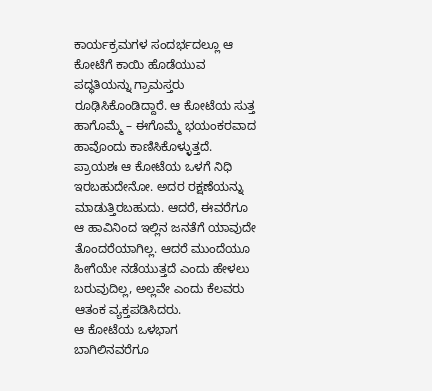ಕಾರ್ಯಕ್ರಮಗಳ ಸಂದರ್ಭದಲ್ಲೂ ಆ ಕೋಟೆಗೆ ಕಾಯಿ ಹೊಡೆಯುವ ಪದ್ಧತಿಯನ್ನು ಗ್ರಾಮಸ್ತರು ರೂಢಿಸಿಕೊಂಡಿದ್ದಾರೆ. ಆ ಕೋಟೆಯ ಸುತ್ತ ಹಾಗೊಮ್ಮೆ – ಈಗೊಮ್ಮೆ ಭಯಂಕರವಾದ ಹಾವೊಂದು ಕಾಣಿಸಿಕೊಳ್ಳುತ್ತದೆ. ಪ್ರಾಯಶಃ ಆ ಕೋಟೆಯ ಒಳಗೆ ನಿಧಿ ಇರಬಹುದೇನೋ. ಅದರ ರಕ್ಷಣೆಯನ್ನು ಮಾಡುತ್ತಿರಬಹುದು. ಆದರೆ, ಈವರೆಗೂ ಆ ಹಾವಿನಿಂದ ಇಲ್ಲಿನ ಜನತೆಗೆ ಯಾವುದೇ ತೊಂದರೆಯಾಗಿಲ್ಲ. ಆದರೆ ಮುಂದೆಯೂ ಹೀಗೆಯೇ ನಡೆಯುತ್ತದೆ ಎಂದು ಹೇಳಲು ಬರುವುದಿಲ್ಲ, ಅಲ್ಲವೇ ಎಂದು ಕೆಲವರು ಆತಂಕ ವ್ಯಕ್ತಪಡಿಸಿದರು.
ಆ ಕೋಟೆಯ ಒಳಭಾಗ ಬಾಗಿಲಿನವರೆಗೂ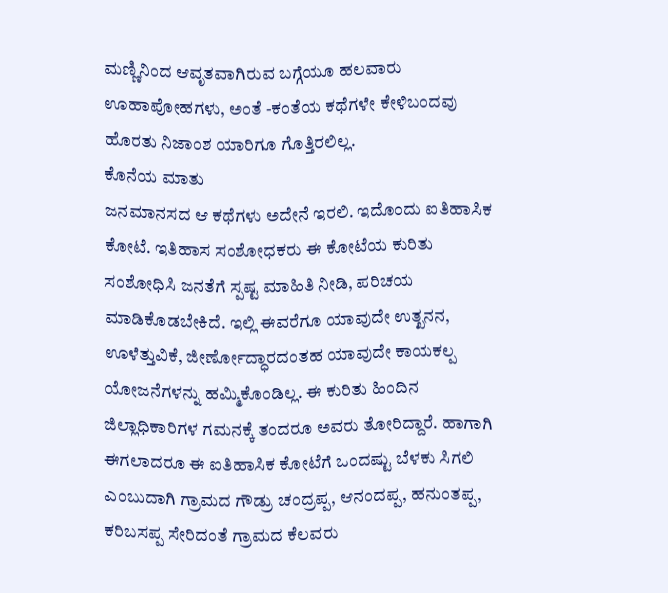ಮಣ್ಣಿನಿಂದ ಆವೃತವಾಗಿರುವ ಬಗ್ಗೆಯೂ ಹಲವಾರು ಊಹಾಪೋಹಗಳು, ಅಂತೆ -ಕಂತೆಯ ಕಥೆಗಳೇ ಕೇಳಿಬಂದವು ಹೊರತು ನಿಜಾಂಶ ಯಾರಿಗೂ ಗೊತ್ತಿರಲಿಲ್ಲ.
ಕೊನೆಯ ಮಾತು
ಜನಮಾನಸದ ಆ ಕಥೆಗಳು ಅದೇನೆ ಇರಲಿ. ಇದೊಂದು ಐತಿಹಾಸಿಕ ಕೋಟೆ. ಇತಿಹಾಸ ಸಂಶೋಧಕರು ಈ ಕೋಟೆಯ ಕುರಿತು ಸಂಶೋಧಿಸಿ ಜನತೆಗೆ ಸ್ಪಷ್ಟ ಮಾಹಿತಿ ನೀಡಿ, ಪರಿಚಯ ಮಾಡಿಕೊಡಬೇಕಿದೆ. ಇಲ್ಲಿ ಈವರೆಗೂ ಯಾವುದೇ ಉತ್ಖನನ, ಊಳೆತ್ತುವಿಕೆ, ಜೀರ್ಣೋದ್ಧಾರದಂತಹ ಯಾವುದೇ ಕಾಯಕಲ್ಪ ಯೋಜನೆಗಳನ್ನು ಹಮ್ಮಿಕೊಂಡಿಲ್ಲ. ಈ ಕುರಿತು ಹಿಂದಿನ ಜಿಲ್ಲಾಧಿಕಾರಿಗಳ ಗಮನಕ್ಕೆ ತಂದರೂ ಅವರು ತೋರಿದ್ದಾರೆ. ಹಾಗಾಗಿ ಈಗಲಾದರೂ ಈ ಐತಿಹಾಸಿಕ ಕೋಟೆಗೆ ಒಂದಷ್ಟು ಬೆಳಕು ಸಿಗಲಿ ಎಂಬುದಾಗಿ ಗ್ರಾಮದ ಗೌಡ್ರು ಚಂದ್ರಪ್ಪ, ಆನಂದಪ್ಪ, ಹನುಂತಪ್ಪ, ಕರಿಬಸಪ್ಪ ಸೇರಿದಂತೆ ಗ್ರಾಮದ ಕೆಲವರು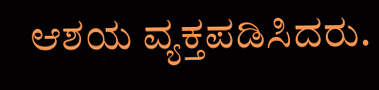ಆಶಯ ವ್ಯಕ್ತಪಡಿಸಿದರು.